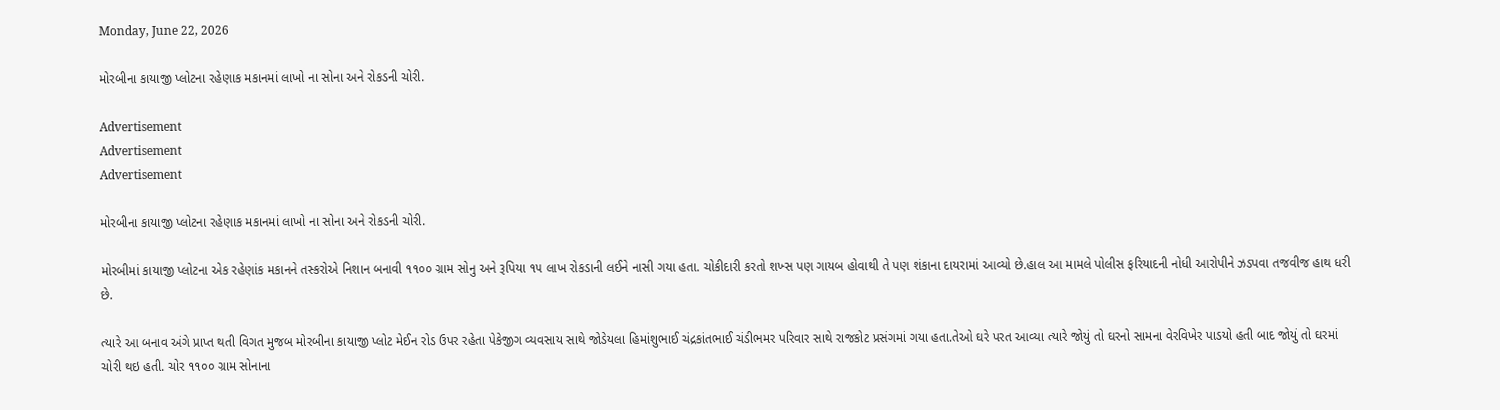Monday, June 22, 2026

મોરબીના કાયાજી પ્લોટના રહેણાક મકાનમાં લાખો ના સોના અને રોકડની ચોરી.

Advertisement
Advertisement
Advertisement

મોરબીના કાયાજી પ્લોટના રહેણાક મકાનમાં લાખો ના સોના અને રોકડની ચોરી.

મોરબીમાં કાયાજી પ્લોટના એક રહેણાંક મકાનને તસ્કરોએ નિશાન બનાવી ૧૧૦૦ ગ્રામ સોનુ અને રૂપિયા ૧૫ લાખ રોકડાની લઈને નાસી ગયા હતા. ચોકીદારી કરતો શખ્સ પણ ગાયબ હોવાથી તે પણ શંકાના દાયરામાં આવ્યો છે.હાલ આ મામલે પોલીસ ફરિયાદની નોધી આરોપીને ઝડપવા તજવીજ હાથ ધરી છે.

ત્યારે આ બનાવ અંગે પ્રાપ્ત થતી વિગત મુજબ મોરબીના કાયાજી પ્લોટ મેઈન રોડ ઉપર રહેતા પેકેજીગ વ્યવસાય સાથે જોડેયલા હિમાંશુભાઈ ચંદ્રકાંતભાઈ ચંડીભમર પરિવાર સાથે રાજકોટ પ્રસંગમાં ગયા હતા.તેઓ ઘરે પરત આવ્યા ત્યારે જોયું તો ઘરનો સામના વેરવિખેર પાડયો હતી બાદ જોયું તો ઘરમાં ચોરી થઇ હતી. ચોર ૧૧૦૦ ગ્રામ સોનાના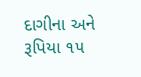દાગીના અને રૂપિયા ૧૫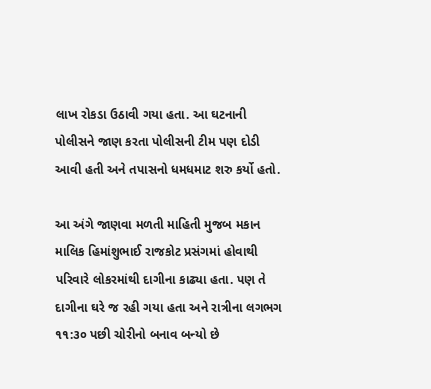લાખ રોકડા ઉઠાવી ગયા હતા. આ ઘટનાની પોલીસને જાણ કરતા પોલીસની ટીમ પણ દોડી આવી હતી અને તપાસનો ધમધમાટ શરુ કર્યો હતો.

આ અંગે જાણવા મળતી માહિતી મુજબ મકાન માલિક હિમાંશુભાઈ રાજકોટ પ્રસંગમાં હોવાથી પરિવારે લોકરમાંથી દાગીના કાઢ્યા હતા. પણ તે દાગીના ઘરે જ રહી ગયા હતા અને રાત્રીના લગભગ ૧૧:૩૦ પછી ચોરીનો બનાવ બન્યો છે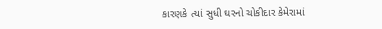કારણકે ત્યાં સુધી ઘરનો ચોકીદાર કેમેરામાં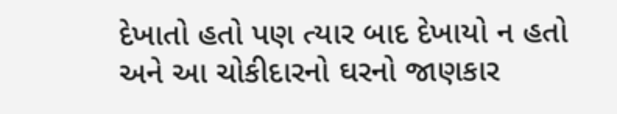દેખાતો હતો પણ ત્યાર બાદ દેખાયો ન હતો અને આ ચોકીદારનો ઘરનો જાણકાર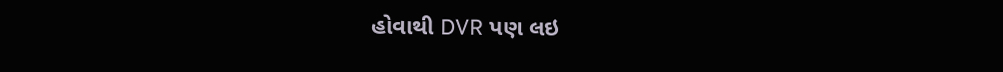હોવાથી DVR પણ લઇ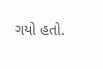ગયો હતો.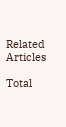Related Articles

Total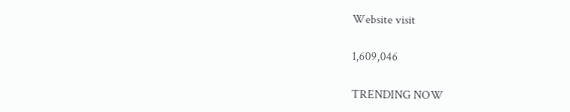Website visit

1,609,046

TRENDING NOW